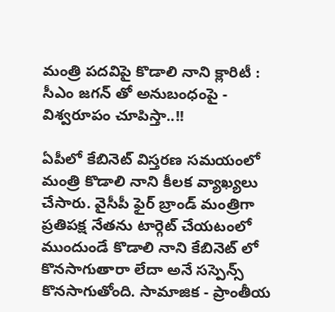మంత్రి పదవిపై కొడాలి నాని క్లారిటీ : సీఎం జగన్ తో అనుబంధంపై - విశ్వరూపం చూపిస్తా..!!

ఏపీలో కేబినెట్ విస్తరణ సమయంలో మంత్రి కొడాలి నాని కీలక వ్యాఖ్యలు చేసారు. వైసీపీ ఫైర్ బ్రాండ్ మంత్రిగా ప్రతిపక్ష నేతను టార్గెట్ చేయటంలో ముందుండే కొడాలి నాని కేబినెట్ లో కొనసాగుతారా లేదా అనే సస్పెన్స్ కొనసాగుతోంది. సామాజిక - ప్రాంతీయ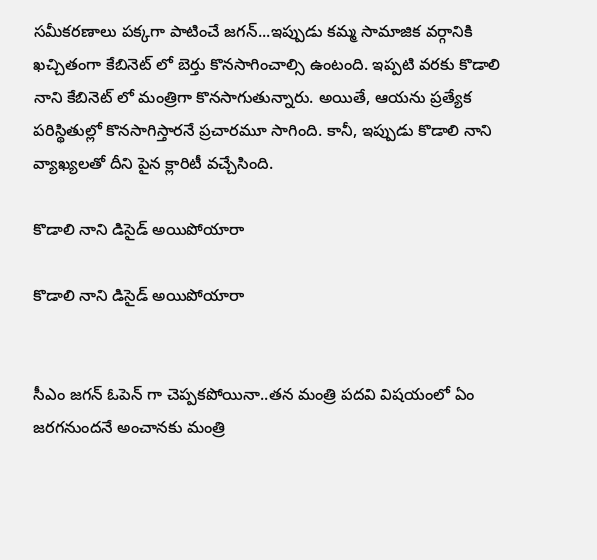సమీకరణాలు పక్కగా పాటించే జగన్...ఇప్పుడు కమ్మ సామాజిక వర్గానికి ఖచ్చితంగా కేబినెట్ లో బెర్తు కొనసాగించాల్సి ఉంటంది. ఇప్పటి వరకు కొడాలి నాని కేబినెట్ లో మంత్రిగా కొనసాగుతున్నారు. అయితే, ఆయను ప్రత్యేక పరిస్థితుల్లో కొనసాగిస్తారనే ప్రచారమూ సాగింది. కానీ, ఇప్పుడు కొడాలి నాని వ్యాఖ్యలతో దీని పైన క్లారిటీ వచ్చేసింది.

కొడాలి నాని డిసైడ్ అయిపోయారా

కొడాలి నాని డిసైడ్ అయిపోయారా


సీఎం జగన్ ఓపెన్ గా చెప్పకపోయినా..తన మంత్రి పదవి విషయంలో ఏం జరగనుందనే అంచానకు మంత్రి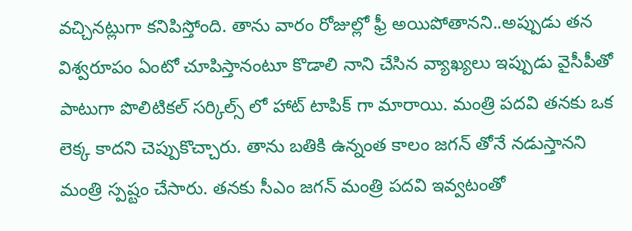వచ్చినట్లుగా కనిపిస్తోంది. తాను వారం రోజుల్లో ఫ్రీ అయిపోతానని..అప్పుడు తన విశ్వరూపం ఏంటో చూపిస్తానంటూ కొడాలి నాని చేసిన వ్యాఖ్యలు ఇప్పుడు వైసీపీతో పాటుగా పొలిటికల్ సర్కిల్స్ లో హాట్ టాపిక్ గా మారాయి. మంత్రి పదవి తనకు ఒక లెక్క కాదని చెప్పుకొచ్చారు. తాను బతికి ఉన్నంత కాలం జగన్ తోనే నడుస్తానని మంత్రి స్పష్టం చేసారు. తనకు సీఎం జగన్ మంత్రి పదవి ఇవ్వటంతో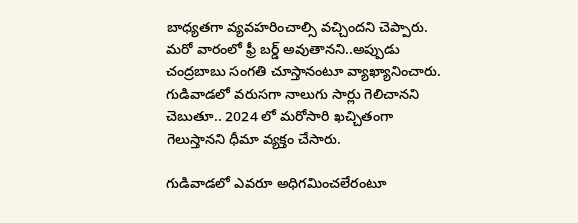బాధ్యతగా వ్యవహరించాల్సి వచ్చిందని చెప్పారు. మరో వారంలో ఫ్రీ బర్డ్ అవుతానని..అప్పుడు చంద్రబాబు సంగతి చూస్తానంటూ వ్యాఖ్యానించారు. గుడివాడలో వరుసగా నాలుగు సార్లు గెలిచానని చెబుతూ.. 2024 లో మరోసారి ఖచ్చితంగా గెలుస్తానని ధీమా వ్యక్తం చేసారు.

గుడివాడలో ఎవరూ అధిగమించలేరంటూ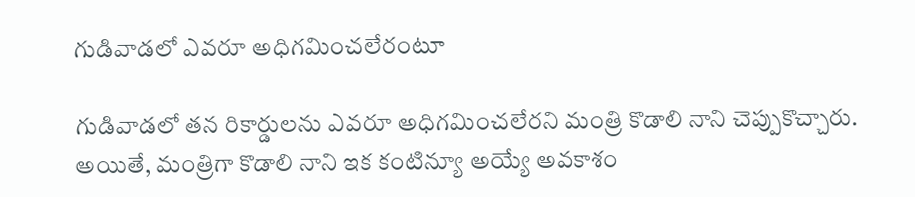గుడివాడలో ఎవరూ అధిగమించలేరంటూ

గుడివాడలో తన రికార్డులను ఎవరూ అధిగమించలేరని మంత్రి కొడాలి నాని చెప్పుకొచ్చారు. అయితే, మంత్రిగా కొడాలి నాని ఇక కంటిన్యూ అయ్యే అవకాశం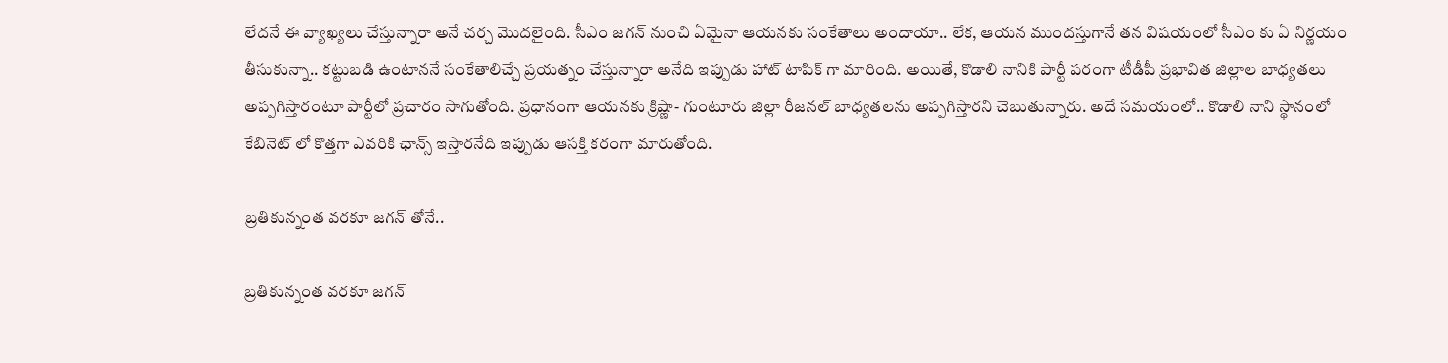లేదనే ఈ వ్యాఖ్యలు చేస్తున్నారా అనే చర్చ మొదలైంది. సీఎం జగన్ నుంచి ఏమైనా ఆయనకు సంకేతాలు అందాయా.. లేక, ఆయన ముందస్తుగానే తన విషయంలో సీఎం కు ఏ నిర్ణయం తీసుకున్నా.. కట్టుబడి ఉంటాననే సంకేతాలిచ్చే ప్రయత్నం చేస్తున్నారా అనేది ఇప్పుడు హాట్ టాపిక్ గా మారింది. అయితే, కొడాలి నానికి పార్టీ పరంగా టీడీపీ ప్రభావిత జిల్లాల బాధ్యతలు అప్పగిస్తారంటూ పార్టీలో ప్రచారం సాగుతోంది. ప్రధానంగా ఆయనకు క్రిష్ణా- గుంటూరు జిల్లా రీజనల్ బాధ్యతలను అప్పగిస్తారని చెబుతున్నారు. అదే సమయంలో.. కొడాలి నాని స్థానంలో కేబినెట్ లో కొత్తగా ఎవరికి ఛాన్స్ ఇస్తారనేది ఇప్పుడు ఆసక్తి కరంగా మారుతోంది.

బ్రతికున్నంత వరకూ జగన్ తోనే..

బ్రతికున్నంత వరకూ జగన్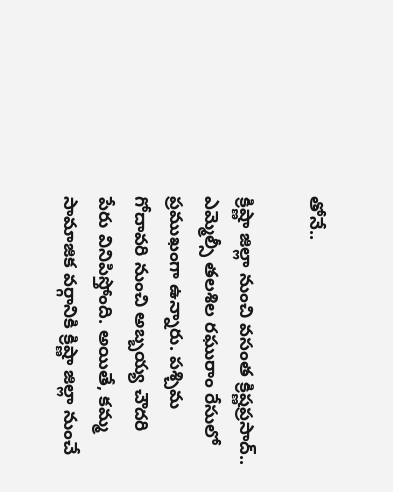తోనే..

క్రిష్ణా జిల్లా నుంచి వసంత క్రిష్ణప్రసాద్.. ఎమ్మెల్సీ తలశిల రఘురాం రేసులో ప్రముఖంగా ఉన్నారు. పశ్చిమ గోదావరి నుంచి అబ్బయ్య చౌదరి పేరు వినిపిస్తోంది. అయితే, కమ్మ సామాజిక వర్గానికి క్రిష్ణా జిల్లా నుంచే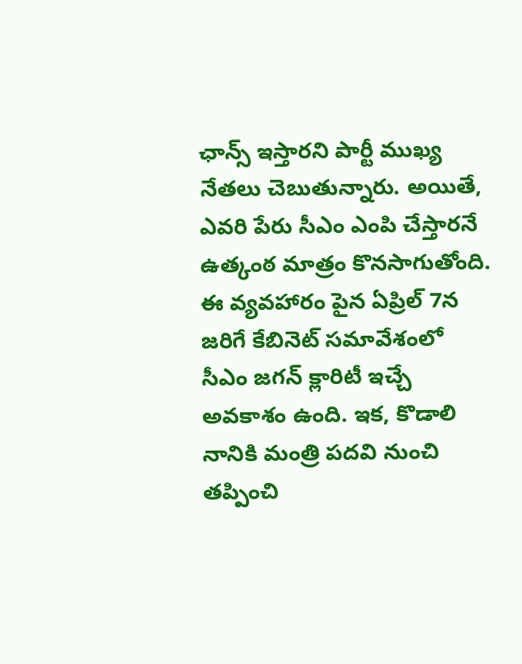ఛాన్స్ ఇస్తారని పార్టీ ముఖ్య నేతలు చెబుతున్నారు. అయితే, ఎవరి పేరు సీఎం ఎంపి చేస్తారనే ఉత్కంఠ మాత్రం కొనసాగుతోంది. ఈ వ్యవహారం పైన ఏప్రిల్ 7న జరిగే కేబినెట్ సమావేశంలో సీఎం జగన్ క్లారిటీ ఇచ్చే అవకాశం ఉంది. ఇక, కొడాలి నానికి మంత్రి పదవి నుంచి తప్పించి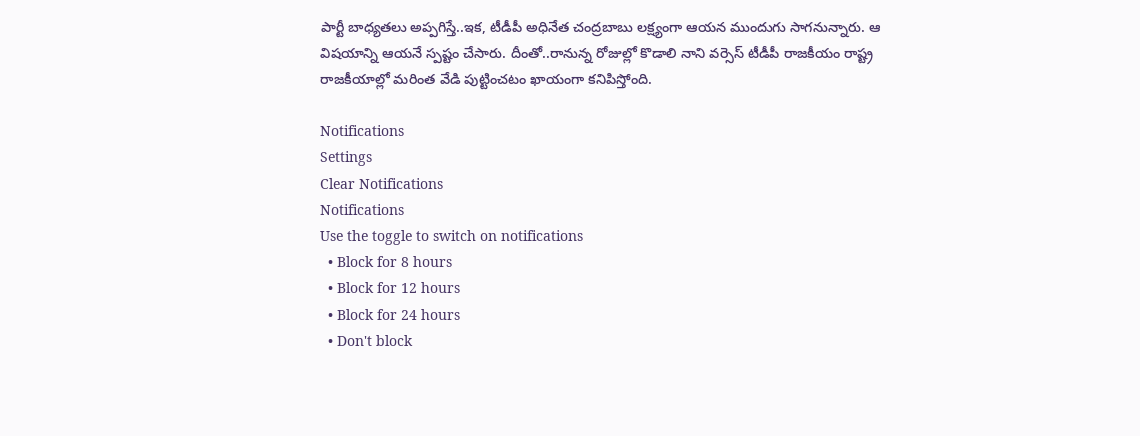పార్టీ బాధ్యతలు అప్పగిస్తే..ఇక, టీడీపీ అధినేత చంద్రబాబు లక్ష్యంగా ఆయన ముందుగు సాగనున్నారు. ఆ విషయాన్ని ఆయనే స్పష్టం చేసారు. దీంతో..రానున్న రోజుల్లో కొడాలి నాని వర్సెస్ టీడీపీ రాజకీయం రాష్ట్ర రాజకీయాల్లో మరింత వేడి పుట్టించటం ఖాయంగా కనిపిస్తోంది.

Notifications
Settings
Clear Notifications
Notifications
Use the toggle to switch on notifications
  • Block for 8 hours
  • Block for 12 hours
  • Block for 24 hours
  • Don't block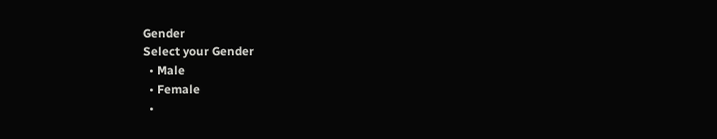Gender
Select your Gender
  • Male
  • Female
  •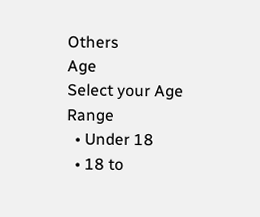Others
Age
Select your Age Range
  • Under 18
  • 18 to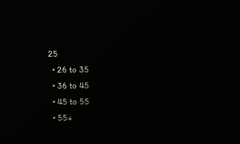25
  • 26 to 35
  • 36 to 45
  • 45 to 55
  • 55+